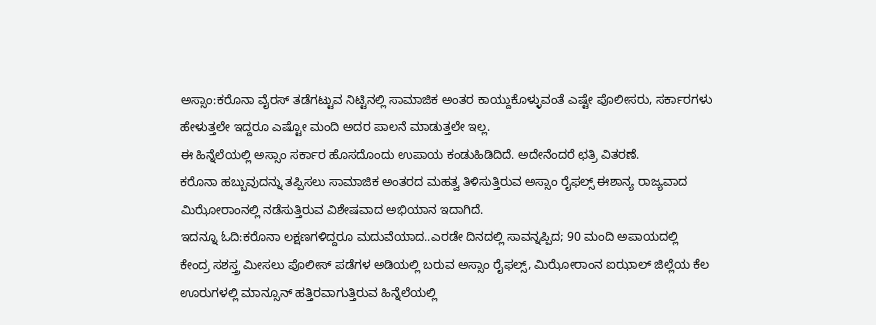ಅಸ್ಸಾಂ:ಕರೊನಾ ವೈರಸ್‌ ತಡೆಗಟ್ಟುವ ನಿಟ್ಟಿನಲ್ಲಿ ಸಾಮಾಜಿಕ ಅಂತರ ಕಾಯ್ದುಕೊಳ್ಳುವಂತೆ ಎಷ್ಟೇ ಪೊಲೀಸರು, ಸರ್ಕಾರಗಳು ಹೇಳುತ್ತಲೇ ಇದ್ದರೂ ಎಷ್ಟೋ ಮಂದಿ ಅದರ ಪಾಲನೆ ಮಾಡುತ್ತಲೇ ಇಲ್ಲ.
ಈ ಹಿನ್ನೆಲೆಯಲ್ಲಿ ಅಸ್ಸಾಂ ಸರ್ಕಾರ ಹೊಸದೊಂದು ಉಪಾಯ ಕಂಡುಹಿಡಿದಿದೆ. ಅದೇನೆಂದರೆ ಛತ್ರಿ ವಿತರಣೆ.
ಕರೊನಾ ಹಬ್ಬುವುದನ್ನು ತಪ್ಪಿಸಲು ಸಾಮಾಜಿಕ ಅಂತರದ ಮಹತ್ವ ತಿಳಿಸುತ್ತಿರುವ ಅಸ್ಸಾಂ ರೈಫಲ್ಸ್‌ ಈಶಾನ್ಯ ರಾಜ್ಯವಾದ ಮಿಝೋರಾಂನಲ್ಲಿ ನಡೆಸುತ್ತಿರುವ ವಿಶೇಷವಾದ ಅಭಿಯಾನ ಇದಾಗಿದೆ.
ಇದನ್ನೂ ಓದಿ:ಕರೊನಾ ಲಕ್ಷಣಗಳಿದ್ದರೂ ಮದುವೆಯಾದ..ಎರಡೇ ದಿನದಲ್ಲಿ ಸಾವನ್ನಪ್ಪಿದ; 90 ಮಂದಿ ಅಪಾಯದಲ್ಲಿ
ಕೇಂದ್ರ ಸಶಸ್ತ್ರ ಮೀಸಲು ಪೊಲೀಸ್ ಪಡೆಗಳ ಅಡಿಯಲ್ಲಿ ಬರುವ ಅಸ್ಸಾಂ ರೈಫಲ್ಸ್, ಮಿಝೋರಾಂನ ಐಝಾಲ್ ಜಿಲ್ಲೆಯ ಕೆಲ ಊರುಗಳಲ್ಲಿ ಮಾನ್ಸೂನ್ ಹತ್ತಿರವಾಗುತ್ತಿರುವ ಹಿನ್ನೆಲೆಯಲ್ಲಿ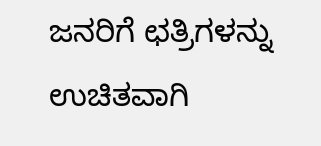ಜನರಿಗೆ ಛತ್ರಿಗಳನ್ನು ಉಚಿತವಾಗಿ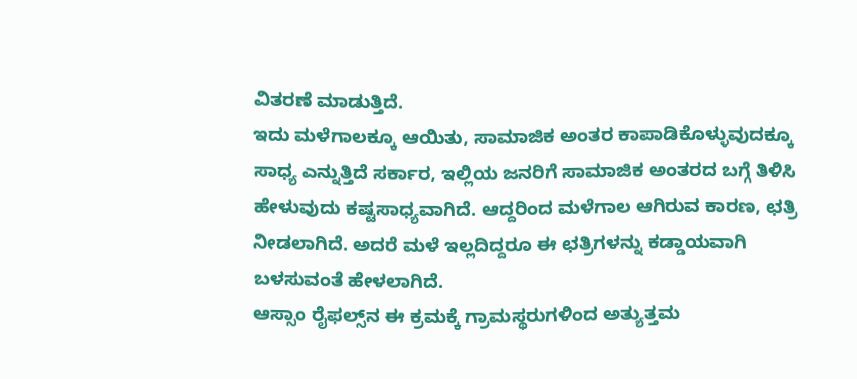ವಿತರಣೆ ಮಾಡುತ್ತಿದೆ.
ಇದು ಮಳೆಗಾಲಕ್ಕೂ ಆಯಿತು, ಸಾಮಾಜಿಕ ಅಂತರ ಕಾಪಾಡಿಕೊಳ್ಳುವುದಕ್ಕೂ ಸಾಧ್ಯ ಎನ್ನುತ್ತಿದೆ ಸರ್ಕಾರ, ಇಲ್ಲಿಯ ಜನರಿಗೆ ಸಾಮಾಜಿಕ ಅಂತರದ ಬಗ್ಗೆ ತಿಳಿಸಿ ಹೇಳುವುದು ಕಷ್ಟಸಾಧ್ಯವಾಗಿದೆ. ಆದ್ದರಿಂದ ಮಳೆಗಾಲ ಆಗಿರುವ ಕಾರಣ, ಛತ್ರಿ ನೀಡಲಾಗಿದೆ. ಅದರೆ ಮಳೆ ಇಲ್ಲದಿದ್ದರೂ ಈ ಛತ್ರಿಗಳನ್ನು ಕಡ್ಡಾಯವಾಗಿ ಬಳಸುವಂತೆ ಹೇಳಲಾಗಿದೆ.
ಆಸ್ಸಾಂ ರೈಫಲ್ಸ್‌ನ ಈ ಕ್ರಮಕ್ಕೆ ಗ್ರಾಮಸ್ಥರುಗಳಿಂದ ಅತ್ಯುತ್ತಮ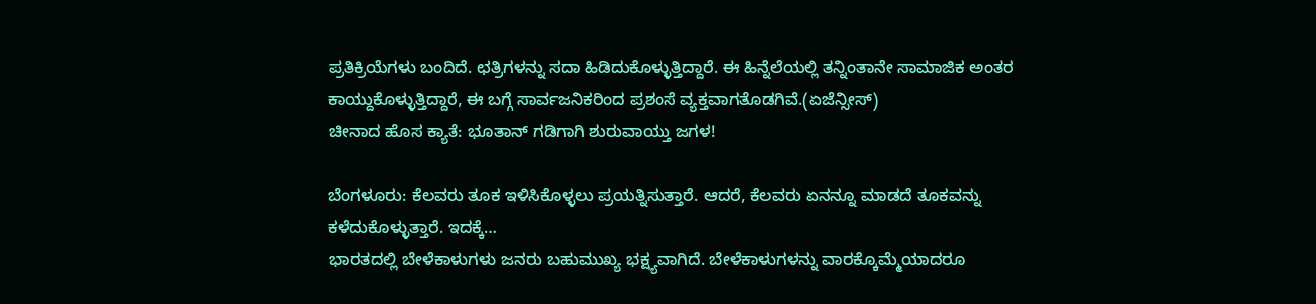ಪ್ರತಿಕ್ರಿಯೆಗಳು ಬಂದಿದೆ. ಛತ್ರಿಗಳನ್ನು ಸದಾ ಹಿಡಿದುಕೊಳ್ಳುತ್ತಿದ್ದಾರೆ. ಈ ಹಿನ್ನೆಲೆಯಲ್ಲಿ ತನ್ನಿಂತಾನೇ ಸಾಮಾಜಿಕ ಅಂತರ ಕಾಯ್ದುಕೊಳ್ಳುತ್ತಿದ್ದಾರೆ, ಈ ಬಗ್ಗೆ ಸಾರ್ವಜನಿಕರಿಂದ ಪ್ರಶಂಸೆ ವ್ಯಕ್ತವಾಗತೊಡಗಿವೆ.(ಏಜೆನ್ಸೀಸ್‌)
ಚೀನಾದ ಹೊಸ ಕ್ಯಾತೆ: ಭೂತಾನ್‌ ಗಡಿಗಾಗಿ ಶುರುವಾಯ್ತು ಜಗಳ!

ಬೆಂಗಳೂರು: ಕೆಲವರು ತೂಕ ಇಳಿಸಿಕೊಳ್ಳಲು ಪ್ರಯತ್ನಿಸುತ್ತಾರೆ. ಆದರೆ, ಕೆಲವರು ಏನನ್ನೂ ಮಾಡದೆ ತೂಕವನ್ನು ಕಳೆದುಕೊಳ್ಳುತ್ತಾರೆ. ಇದಕ್ಕೆ…
ಭಾರತದಲ್ಲಿ ಬೇಳೆಕಾಳುಗಳು ಜನರು ಬಹುಮುಖ್ಯ ಭಕ್ಷ್ಯವಾಗಿದೆ. ಬೇಳೆಕಾಳುಗಳನ್ನು ವಾರಕ್ಕೊಮ್ಮೆಯಾದರೂ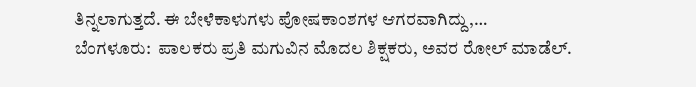ತಿನ್ನಲಾಗುತ್ತದೆ. ಈ ಬೇಳೆಕಾಳುಗಳು ಪೋಷಕಾಂಶಗಳ ಆಗರವಾಗಿದ್ದು,…
ಬೆಂಗಳೂರು:  ಪಾಲಕರು ಪ್ರತಿ ಮಗುವಿನ ಮೊದಲ ಶಿಕ್ಷಕರು, ಅವರ ರೋಲ್ ಮಾಡೆಲ್.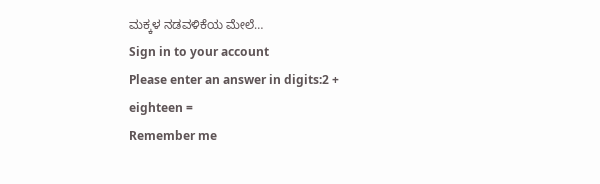ಮಕ್ಕಳ ನಡವಳಿಕೆಯ ಮೇಲೆ…
Sign in to your account
Please enter an answer in digits:2 + eighteen =
Remember me